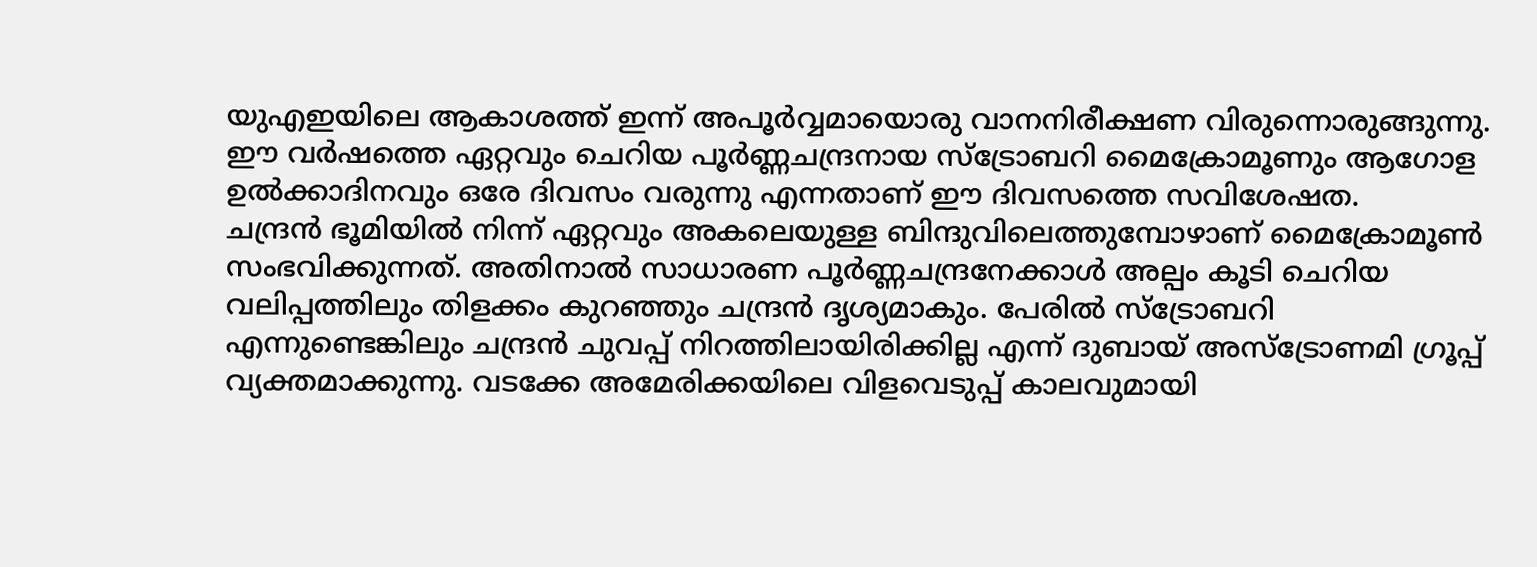യുഎഇയിലെ ആകാശത്ത് ഇന്ന് അപൂർവ്വമായൊരു വാനനിരീക്ഷണ വിരുന്നൊരുങ്ങുന്നു. ഈ വർഷത്തെ ഏറ്റവും ചെറിയ പൂർണ്ണചന്ദ്രനായ സ്ട്രോബറി മൈക്രോമൂണും ആഗോള ഉൽക്കാദിനവും ഒരേ ദിവസം വരുന്നു എന്നതാണ് ഈ ദിവസത്തെ സവിശേഷത.
ചന്ദ്രൻ ഭൂമിയിൽ നിന്ന് ഏറ്റവും അകലെയുള്ള ബിന്ദുവിലെത്തുമ്പോഴാണ് മൈക്രോമൂൺ സംഭവിക്കുന്നത്. അതിനാൽ സാധാരണ പൂർണ്ണചന്ദ്രനേക്കാൾ അല്പം കൂടി ചെറിയ വലിപ്പത്തിലും തിളക്കം കുറഞ്ഞും ചന്ദ്രൻ ദൃശ്യമാകും. പേരിൽ സ്ട്രോബറി എന്നുണ്ടെങ്കിലും ചന്ദ്രൻ ചുവപ്പ് നിറത്തിലായിരിക്കില്ല എന്ന് ദുബായ് അസ്ട്രോണമി ഗ്രൂപ്പ് വ്യക്തമാക്കുന്നു. വടക്കേ അമേരിക്കയിലെ വിളവെടുപ്പ് കാലവുമായി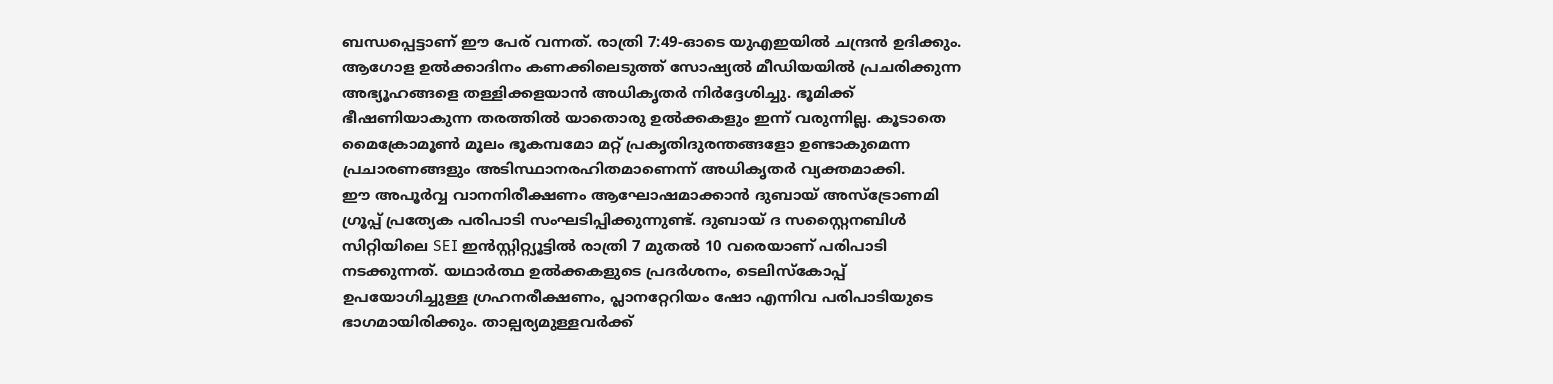ബന്ധപ്പെട്ടാണ് ഈ പേര് വന്നത്. രാത്രി 7:49-ഓടെ യുഎഇയിൽ ചന്ദ്രൻ ഉദിക്കും.
ആഗോള ഉൽക്കാദിനം കണക്കിലെടുത്ത് സോഷ്യൽ മീഡിയയിൽ പ്രചരിക്കുന്ന അഭ്യൂഹങ്ങളെ തള്ളിക്കളയാൻ അധികൃതർ നിർദ്ദേശിച്ചു. ഭൂമിക്ക് ഭീഷണിയാകുന്ന തരത്തിൽ യാതൊരു ഉൽക്കകളും ഇന്ന് വരുന്നില്ല. കൂടാതെ മൈക്രോമൂൺ മൂലം ഭൂകമ്പമോ മറ്റ് പ്രകൃതിദുരന്തങ്ങളോ ഉണ്ടാകുമെന്ന പ്രചാരണങ്ങളും അടിസ്ഥാനരഹിതമാണെന്ന് അധികൃതർ വ്യക്തമാക്കി.
ഈ അപൂർവ്വ വാനനിരീക്ഷണം ആഘോഷമാക്കാൻ ദുബായ് അസ്ട്രോണമി ഗ്രൂപ്പ് പ്രത്യേക പരിപാടി സംഘടിപ്പിക്കുന്നുണ്ട്. ദുബായ് ദ സസ്റ്റൈനബിൾ സിറ്റിയിലെ SEI ഇൻസ്റ്റിറ്റ്യൂട്ടിൽ രാത്രി 7 മുതൽ 10 വരെയാണ് പരിപാടി നടക്കുന്നത്. യഥാർത്ഥ ഉൽക്കകളുടെ പ്രദർശനം, ടെലിസ്കോപ്പ് ഉപയോഗിച്ചുള്ള ഗ്രഹനരീക്ഷണം, പ്ലാനറ്റേറിയം ഷോ എന്നിവ പരിപാടിയുടെ ഭാഗമായിരിക്കും. താല്പര്യമുള്ളവർക്ക്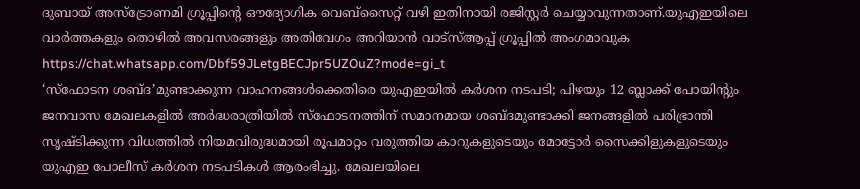ദുബായ് അസ്ട്രോണമി ഗ്രൂപ്പിന്റെ ഔദ്യോഗിക വെബ്സൈറ്റ് വഴി ഇതിനായി രജിസ്റ്റർ ചെയ്യാവുന്നതാണ്.യുഎഇയിലെ വാർത്തകളും തൊഴിൽ അവസരങ്ങളും അതിവേഗം അറിയാൻ വാട്സ്ആപ്പ് ഗ്രൂപ്പിൽ അംഗമാവുക https://chat.whatsapp.com/Dbf59JLetgBECJpr5UZOuZ?mode=gi_t
‘സ്ഫോടന ശബ്ദ’മുണ്ടാക്കുന്ന വാഹനങ്ങൾക്കെതിരെ യുഎഇയിൽ കർശന നടപടി; പിഴയും 12 ബ്ലാക്ക് പോയിന്റും
ജനവാസ മേഖലകളിൽ അർദ്ധരാത്രിയിൽ സ്ഫോടനത്തിന് സമാനമായ ശബ്ദമുണ്ടാക്കി ജനങ്ങളിൽ പരിഭ്രാന്തി സൃഷ്ടിക്കുന്ന വിധത്തിൽ നിയമവിരുദ്ധമായി രൂപമാറ്റം വരുത്തിയ കാറുകളുടെയും മോട്ടോർ സൈക്കിളുകളുടെയും യുഎഇ പോലീസ് കർശന നടപടികൾ ആരംഭിച്ചു. മേഖലയിലെ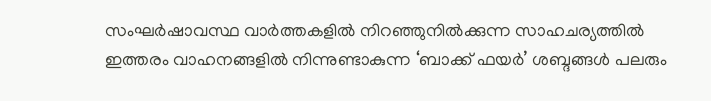സംഘർഷാവസ്ഥ വാർത്തകളിൽ നിറഞ്ഞുനിൽക്കുന്ന സാഹചര്യത്തിൽ ഇത്തരം വാഹനങ്ങളിൽ നിന്നുണ്ടാകുന്ന ‘ബാക്ക് ഫയർ’ ശബ്ദങ്ങൾ പലരും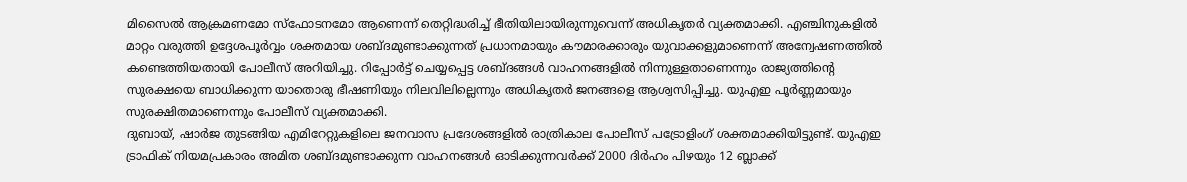മിസൈൽ ആക്രമണമോ സ്ഫോടനമോ ആണെന്ന് തെറ്റിദ്ധരിച്ച് ഭീതിയിലായിരുന്നുവെന്ന് അധികൃതർ വ്യക്തമാക്കി. എഞ്ചിനുകളിൽ മാറ്റം വരുത്തി ഉദ്ദേശപൂർവ്വം ശക്തമായ ശബ്ദമുണ്ടാക്കുന്നത് പ്രധാനമായും കൗമാരക്കാരും യുവാക്കളുമാണെന്ന് അന്വേഷണത്തിൽ കണ്ടെത്തിയതായി പോലീസ് അറിയിച്ചു. റിപ്പോർട്ട് ചെയ്യപ്പെട്ട ശബ്ദങ്ങൾ വാഹനങ്ങളിൽ നിന്നുള്ളതാണെന്നും രാജ്യത്തിന്റെ സുരക്ഷയെ ബാധിക്കുന്ന യാതൊരു ഭീഷണിയും നിലവിലില്ലെന്നും അധികൃതർ ജനങ്ങളെ ആശ്വസിപ്പിച്ചു. യുഎഇ പൂർണ്ണമായും സുരക്ഷിതമാണെന്നും പോലീസ് വ്യക്തമാക്കി.
ദുബായ്, ഷാർജ തുടങ്ങിയ എമിറേറ്റുകളിലെ ജനവാസ പ്രദേശങ്ങളിൽ രാത്രികാല പോലീസ് പട്രോളിംഗ് ശക്തമാക്കിയിട്ടുണ്ട്. യുഎഇ ട്രാഫിക് നിയമപ്രകാരം അമിത ശബ്ദമുണ്ടാക്കുന്ന വാഹനങ്ങൾ ഓടിക്കുന്നവർക്ക് 2000 ദിർഹം പിഴയും 12 ബ്ലാക്ക്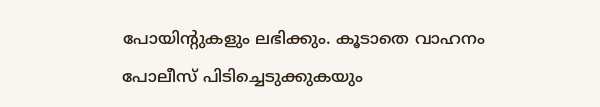പോയിന്റുകളും ലഭിക്കും. കൂടാതെ വാഹനം പോലീസ് പിടിച്ചെടുക്കുകയും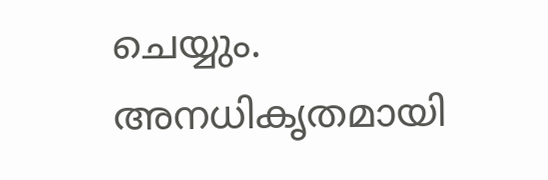ചെയ്യും. അനധികൃതമായി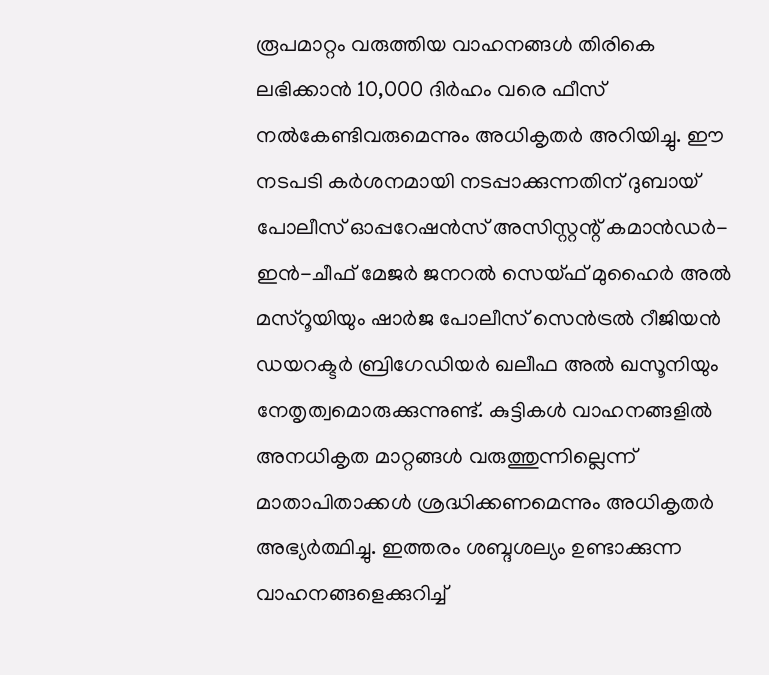രൂപമാറ്റം വരുത്തിയ വാഹനങ്ങൾ തിരികെ ലഭിക്കാൻ 10,000 ദിർഹം വരെ ഫീസ് നൽകേണ്ടിവരുമെന്നും അധികൃതർ അറിയിച്ചു. ഈ നടപടി കർശനമായി നടപ്പാക്കുന്നതിന് ദുബായ് പോലീസ് ഓപ്പറേഷൻസ് അസിസ്റ്റന്റ് കമാൻഡർ-ഇൻ-ചീഫ് മേജർ ജനറൽ സെയ്ഫ് മുഹൈർ അൽ മസ്റൂയിയും ഷാർജ പോലീസ് സെൻട്രൽ റീജിയൻ ഡയറക്ടർ ബ്രിഗേഡിയർ ഖലീഫ അൽ ഖസൂനിയും നേതൃത്വമൊരുക്കുന്നുണ്ട്. കുട്ടികൾ വാഹനങ്ങളിൽ അനധികൃത മാറ്റങ്ങൾ വരുത്തുന്നില്ലെന്ന് മാതാപിതാക്കൾ ശ്രദ്ധിക്കണമെന്നും അധികൃതർ അഭ്യർത്ഥിച്ചു. ഇത്തരം ശബ്ദശല്യം ഉണ്ടാക്കുന്ന വാഹനങ്ങളെക്കുറിച്ച്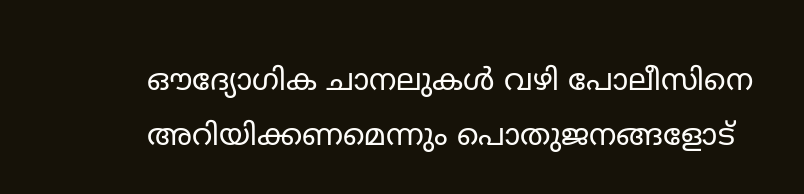ഔദ്യോഗിക ചാനലുകൾ വഴി പോലീസിനെ അറിയിക്കണമെന്നും പൊതുജനങ്ങളോട്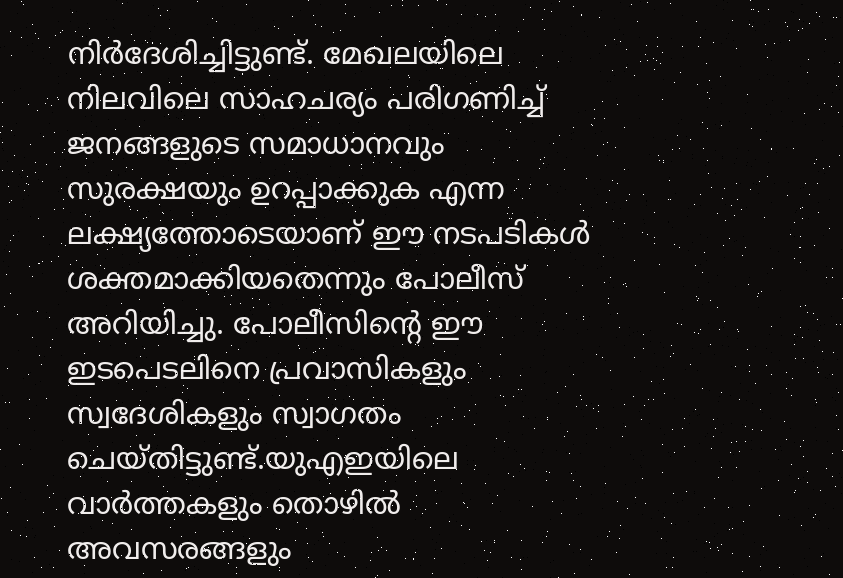നിർദേശിച്ചിട്ടുണ്ട്. മേഖലയിലെ നിലവിലെ സാഹചര്യം പരിഗണിച്ച് ജനങ്ങളുടെ സമാധാനവും സുരക്ഷയും ഉറപ്പാക്കുക എന്ന ലക്ഷ്യത്തോടെയാണ് ഈ നടപടികൾ ശക്തമാക്കിയതെന്നും പോലീസ് അറിയിച്ചു. പോലീസിന്റെ ഈ ഇടപെടലിനെ പ്രവാസികളും സ്വദേശികളും സ്വാഗതം ചെയ്തിട്ടുണ്ട്.യുഎഇയിലെ വാർത്തകളും തൊഴിൽ അവസരങ്ങളും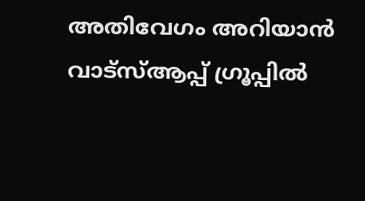അതിവേഗം അറിയാൻ വാട്സ്ആപ്പ് ഗ്രൂപ്പിൽ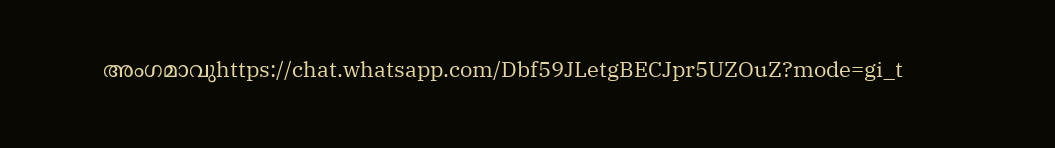അംഗമാവുhttps://chat.whatsapp.com/Dbf59JLetgBECJpr5UZOuZ?mode=gi_t